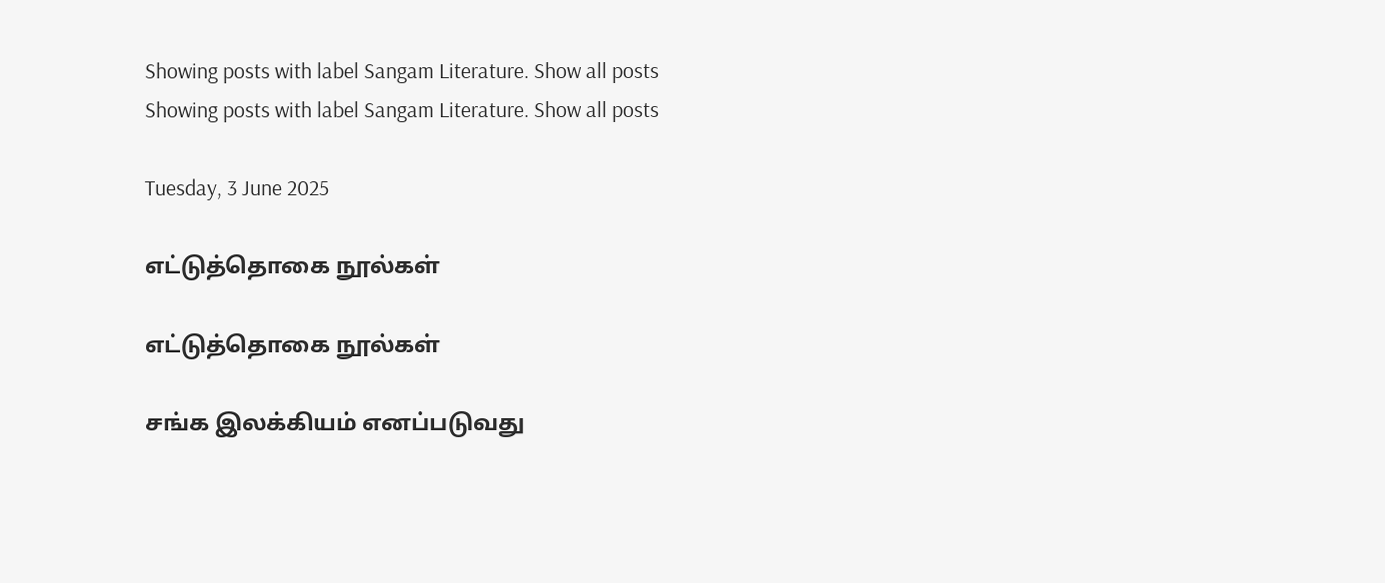Showing posts with label Sangam Literature. Show all posts
Showing posts with label Sangam Literature. Show all posts

Tuesday, 3 June 2025

எட்டுத்தொகை நூல்கள்

எட்டுத்தொகை நூல்கள்

சங்க இலக்கியம் எனப்படுவது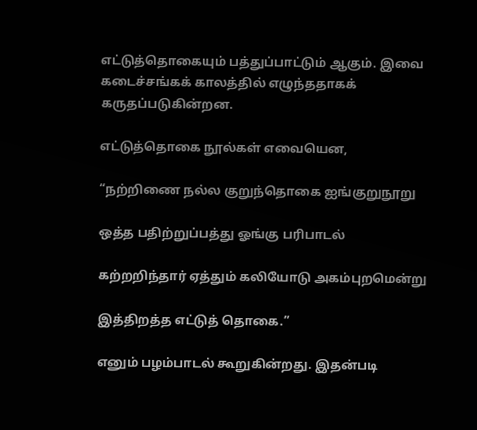எட்டுத்தொகையும் பத்துப்பாட்டும் ஆகும். இவை கடைச்சங்கக் காலத்தில் எழுந்ததாகக் கருதப்படுகின்றன.

எட்டுத்தொகை நூல்கள் எவையென,

“நற்றிணை நல்ல குறுந்தொகை ஐங்குறுநூறு

ஒத்த பதிற்றுப்பத்து ஓங்கு பரிபாடல்

கற்றறிந்தார் ஏத்தும் கலியோடு அகம்புறமென்று

இத்திறத்த எட்டுத் தொகை.”

எனும் பழம்பாடல் கூறுகின்றது. இதன்படி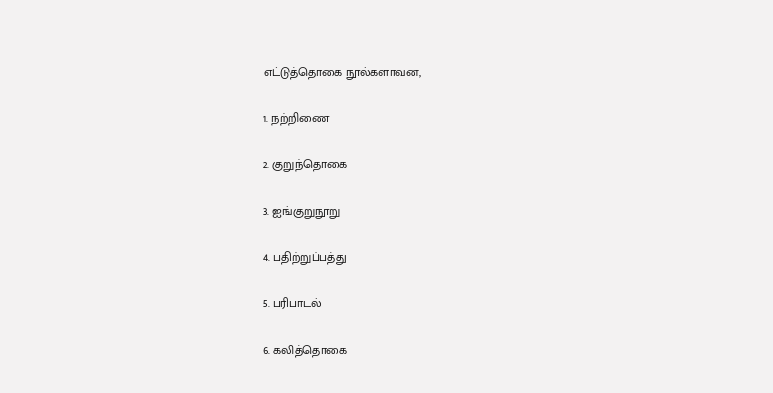எட்டுத்தொகை நூல்களாவன,

1. நற்றிணை

2. குறுந்தொகை

3. ஐங்குறுநூறு

4. பதிற்றுப்பத்து

5. பரிபாடல்

6. கலித்தொகை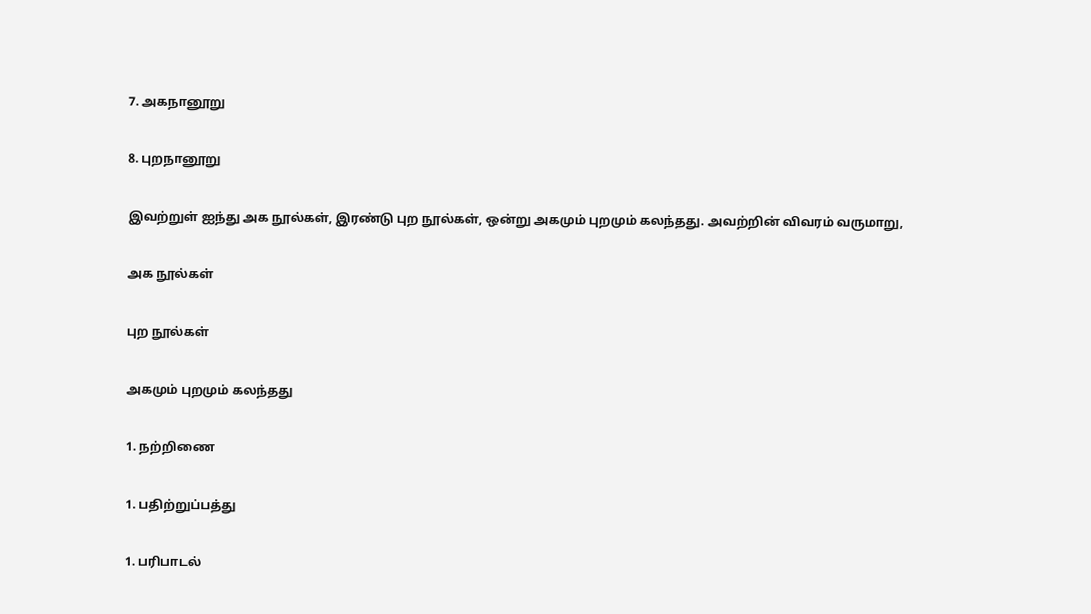7. அகநானூறு

8. புறநானூறு

இவற்றுள் ஐந்து அக நூல்கள், இரண்டு புற நூல்கள், ஒன்று அகமும் புறமும் கலந்தது. அவற்றின் விவரம் வருமாறு,

அக நூல்கள்

புற நூல்கள்

அகமும் புறமும் கலந்தது

1. நற்றிணை

1. பதிற்றுப்பத்து

1. பரிபாடல்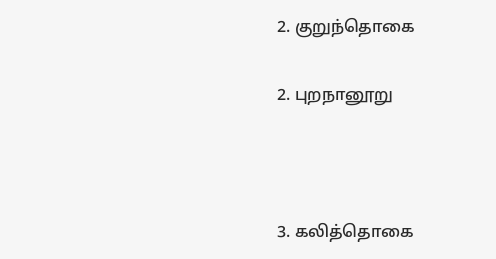2. குறுந்தொகை

2. புறநானூறு



3. கலித்தொகை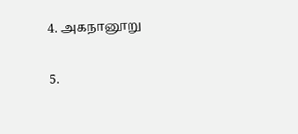4. அகநானூறு

5.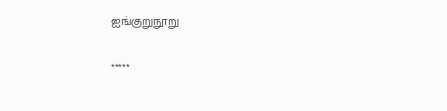ஐங்குறுநூறு

*****